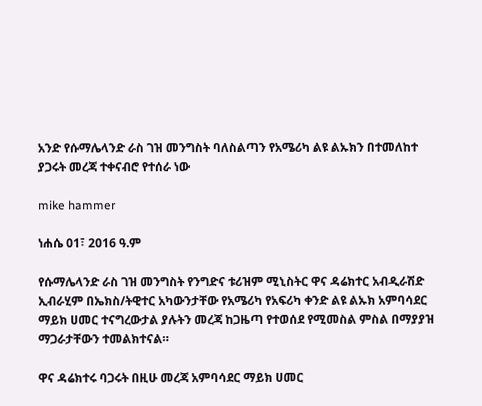አንድ የሱማሌላንድ ራስ ገዝ መንግስት ባለስልጣን የአሜሪካ ልዩ ልኡክን በተመለከተ ያጋሩት መረጃ ተቀናብሮ የተሰራ ነው

mike hammer

ነሐሴ 01፣ 2016 ዓ.ም

የሱማሌላንድ ራስ ገዝ መንግስት የንግድና ቱሪዝም ሚኒስትር ዋና ዳሬክተር አብዲራሽድ ኢብራሂም በኤክስ/ትዊተር አካውንታቸው የአሜሪካ የአፍሪካ ቀንድ ልዩ ልኡክ አምባሳደር ማይክ ሀመር ተናግረውታል ያሉትን መረጃ ከጋዜጣ የተወሰደ የሚመስል ምስል በማያያዝ ማጋራታቸውን ተመልክተናል።

ዋና ዳሬክተሩ ባጋሩት በዚሁ መረጃ አምባሳደር ማይክ ሀመር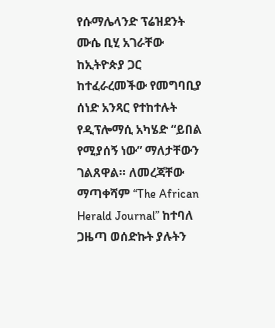የሱማሌላንድ ፕሬዝደንት ሙሴ ቢሂ አገራቸው ከኢትዮጵያ ጋር ከተፈራረመችው የመግባቢያ ሰነድ አንጻር የተከተሉት የዲፕሎማሲ አካሄድ “ይበል የሚያሰኝ ነው” ማለታቸውን ገልጸዋል። ለመረጃቸው ማጣቀሻም “The African Herald Journal” ከተባለ ጋዜጣ ወሰድኩት ያሉትን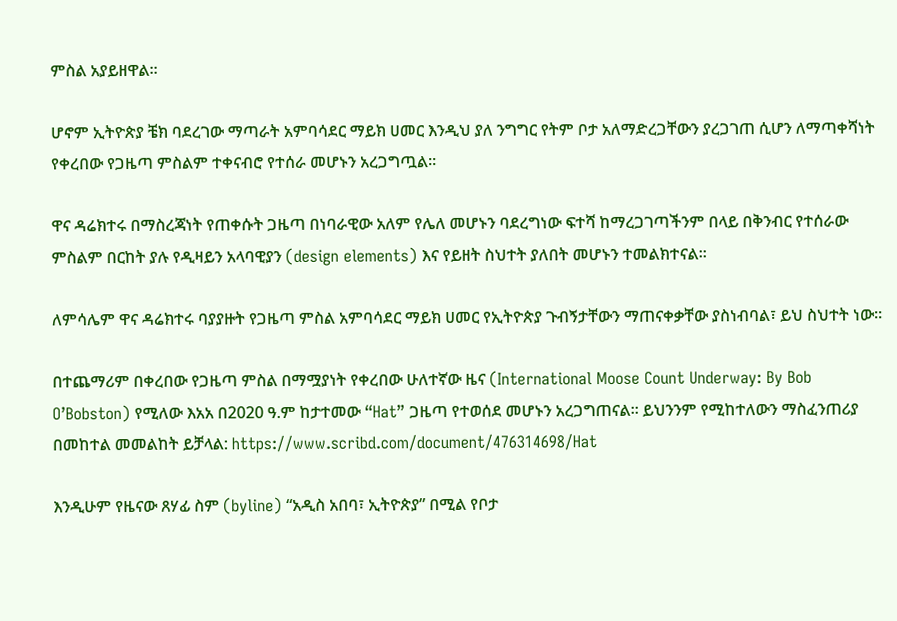ምስል አያይዘዋል።

ሆኖም ኢትዮጵያ ቼክ ባደረገው ማጣራት አምባሳደር ማይክ ሀመር እንዲህ ያለ ንግግር የትም ቦታ አለማድረጋቸውን ያረጋገጠ ሲሆን ለማጣቀሻነት የቀረበው የጋዜጣ ምስልም ተቀናብሮ የተሰራ መሆኑን አረጋግጧል።

ዋና ዳሬክተሩ በማስረጃነት የጠቀሱት ጋዜጣ በነባራዊው አለም የሌለ መሆኑን ባደረግነው ፍተሻ ከማረጋገጣችንም በላይ በቅንብር የተሰራው ምስልም በርከት ያሉ የዲዛይን አላባዊያን (design elements) እና የይዘት ስህተት ያለበት መሆኑን ተመልክተናል።

ለምሳሌም ዋና ዳሬክተሩ ባያያዙት የጋዜጣ ምስል አምባሳደር ማይክ ሀመር የኢትዮጵያ ጉብኝታቸውን ማጠናቀቃቸው ያስነብባል፣ ይህ ስህተት ነው።

በተጨማሪም በቀረበው የጋዜጣ ምስል በማሟያነት የቀረበው ሁለተኛው ዜና (International Moose Count Underway: By Bob O’Bobston) የሚለው እአአ በ2020 ዓ.ም ከታተመው “Hat” ጋዜጣ የተወሰደ መሆኑን አረጋግጠናል። ይህንንም የሚከተለውን ማስፈንጠሪያ በመከተል መመልከት ይቻላል: https://www.scribd.com/document/476314698/Hat

እንዲሁም የዜናው ጸሃፊ ስም (byline) “አዲስ አበባ፣ ኢትዮጵያ” በሚል የቦታ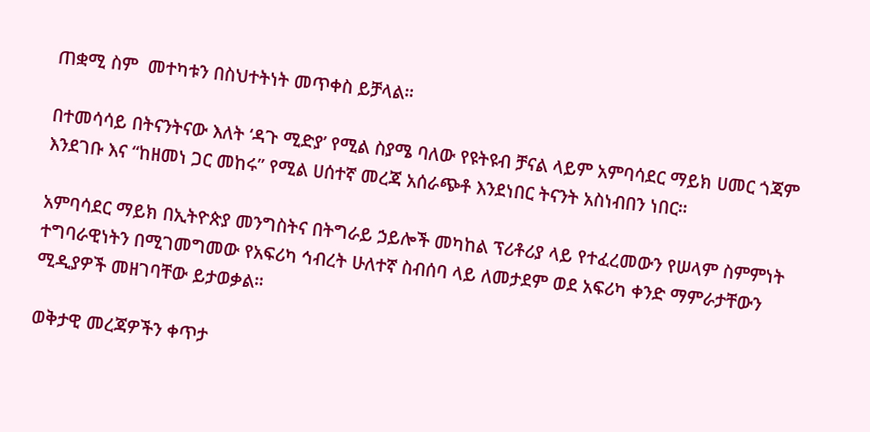ጠቋሚ ስም  መተካቱን በስህተትነት መጥቀስ ይቻላል።

በተመሳሳይ በትናንትናው እለት ‘ዳጉ ሚድያ’ የሚል ስያሜ ባለው የዩትዩብ ቻናል ላይም አምባሳደር ማይክ ሀመር ጎጃም እንደገቡ እና “ከዘመነ ጋር መከሩ” የሚል ሀሰተኛ መረጃ አሰራጭቶ እንደነበር ትናንት አስነብበን ነበር።

አምባሳደር ማይክ በኢትዮጵያ መንግስትና በትግራይ ኃይሎች መካከል ፕሪቶሪያ ላይ የተፈረመውን የሠላም ስምምነት ተግባራዊነትን በሚገመግመው የአፍሪካ ኅብረት ሁለተኛ ስብሰባ ላይ ለመታደም ወደ አፍሪካ ቀንድ ማምራታቸውን ሚዲያዎች መዘገባቸው ይታወቃል።

ወቅታዊ መረጃዎችን ቀጥታ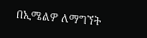በኢሜልዎ ለማግኘት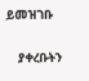ይመዝገቡ

    ያቀረቡትን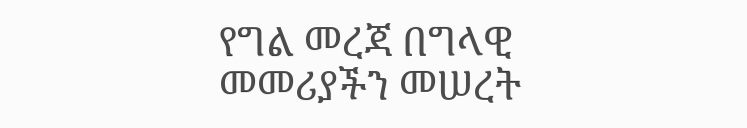የግል መረጃ በግላዊ መመሪያችን መሠረት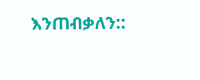እንጠብቃለን::